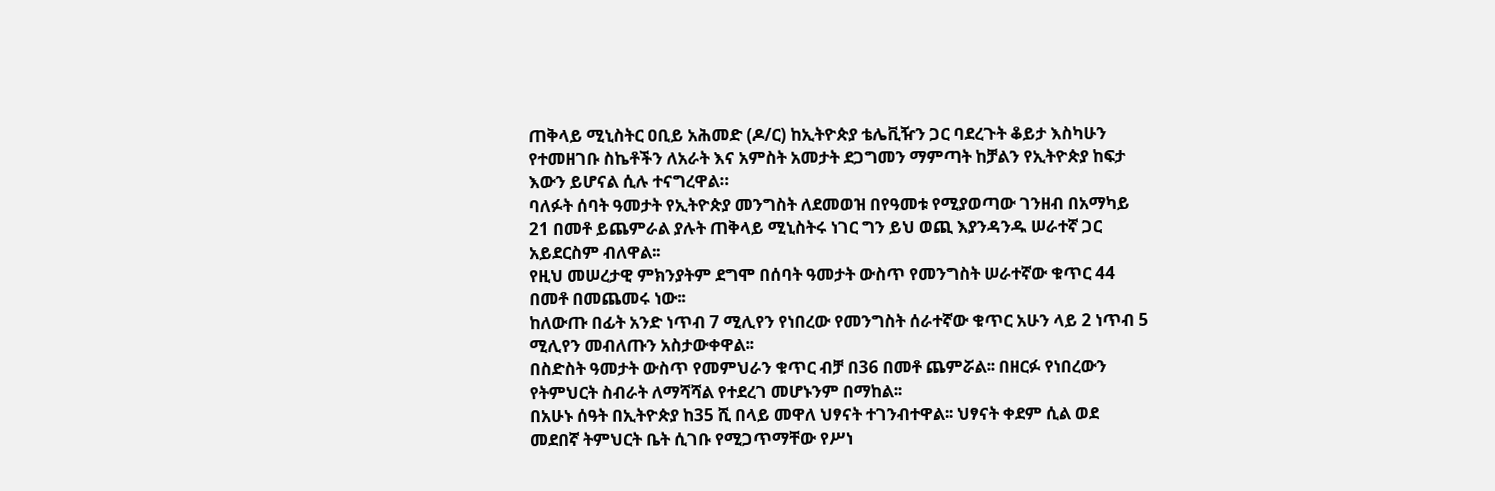ጠቅላይ ሚኒስትር ዐቢይ አሕመድ (ዶ/ር) ከኢትዮጵያ ቴሌቪዥን ጋር ባደረጉት ቆይታ እስካሁን የተመዘገቡ ስኬቶችን ለአራት እና አምስት አመታት ደጋግመን ማምጣት ከቻልን የኢትዮጵያ ከፍታ እውን ይሆናል ሲሉ ተናግረዋል።
ባለፉት ሰባት ዓመታት የኢትዮጵያ መንግስት ለደመወዝ በየዓመቱ የሚያወጣው ገንዘብ በአማካይ 21 በመቶ ይጨምራል ያሉት ጠቅላይ ሚኒስትሩ ነገር ግን ይህ ወጪ እያንዳንዱ ሠራተኛ ጋር አይደርስም ብለዋል፡፡
የዚህ መሠረታዊ ምክንያትም ደግሞ በሰባት ዓመታት ውስጥ የመንግስት ሠራተኛው ቁጥር 44 በመቶ በመጨመሩ ነው፡፡
ከለውጡ በፊት አንድ ነጥብ 7 ሚሊየን የነበረው የመንግስት ሰራተኛው ቁጥር አሁን ላይ 2 ነጥብ 5 ሚሊየን መብለጡን አስታውቀዋል፡፡
በስድስት ዓመታት ውስጥ የመምህራን ቁጥር ብቻ በ36 በመቶ ጨምሯል፡፡ በዘርፉ የነበረውን የትምህርት ስብራት ለማሻሻል የተደረገ መሆኑንም በማከል፡፡
በአሁኑ ሰዓት በኢትዮጵያ ከ35 ሺ በላይ መዋለ ህፃናት ተገንብተዋል፡፡ ህፃናት ቀደም ሲል ወደ መደበኛ ትምህርት ቤት ሲገቡ የሚጋጥማቸው የሥነ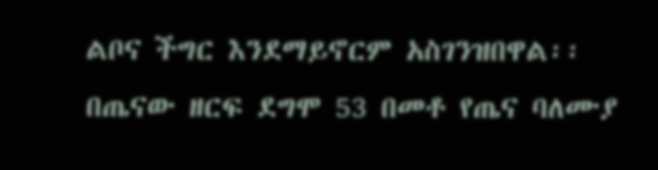ልቦና ችግር እንደማይኖርም አስገንዝበዋል፡፡
በጤናው ዘርፍ ደግሞ 53 በመቶ የጤና ባለሙያ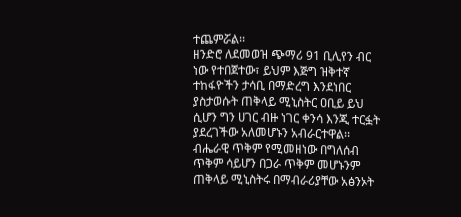ተጨምሯል፡፡
ዘንድሮ ለደመወዝ ጭማሪ 91 ቢሊየን ብር ነው የተበጀተው፣ ይህም እጅግ ዝቅተኛ ተከፋዮችን ታሳቢ በማድረግ እንደነበር ያስታወሱት ጠቅላይ ሚኒስትር ዐቢይ ይህ ሲሆን ግን ሀገር ብዙ ነገር ቀንሳ እንጂ ተርፏት ያደረገችው አለመሆኑን አብራርተዋል፡፡
ብሔራዊ ጥቅም የሚመዘነው በግለሰብ ጥቅም ሳይሆን በጋራ ጥቅም መሆኑንም ጠቅላይ ሚኒስትሩ በማብራሪያቸው አፅንኦት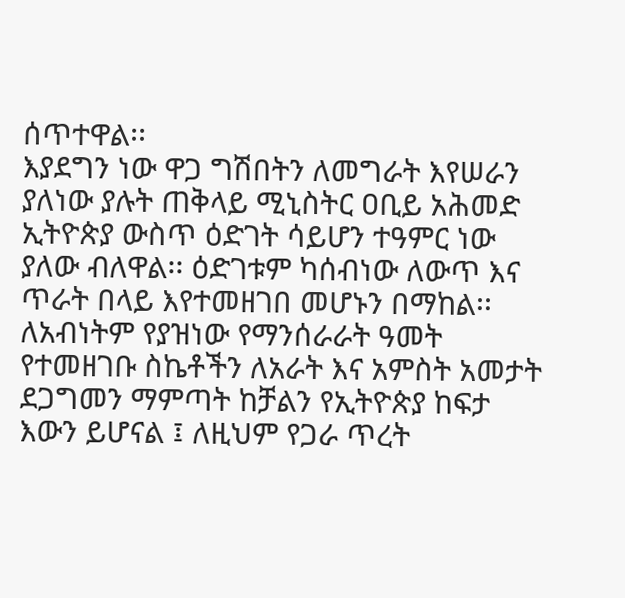ሰጥተዋል፡፡
እያደግን ነው ዋጋ ግሽበትን ለመግራት እየሠራን ያለነው ያሉት ጠቅላይ ሚኒስትር ዐቢይ አሕመድ ኢትዮጵያ ውስጥ ዕድገት ሳይሆን ተዓምር ነው ያለው ብለዋል፡፡ ዕድገቱም ካሰብነው ለውጥ እና ጥራት በላይ እየተመዘገበ መሆኑን በማከል፡፡
ለአብነትም የያዝነው የማንሰራራት ዓመት የተመዘገቡ ስኬቶችን ለአራት እና አምስት አመታት ደጋግመን ማምጣት ከቻልን የኢትዮጵያ ከፍታ እውን ይሆናል ፤ ለዚህም የጋራ ጥረት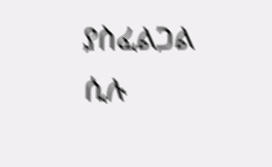ያስፈልጋል ሲሉ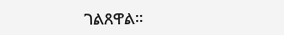ገልጸዋል፡፡